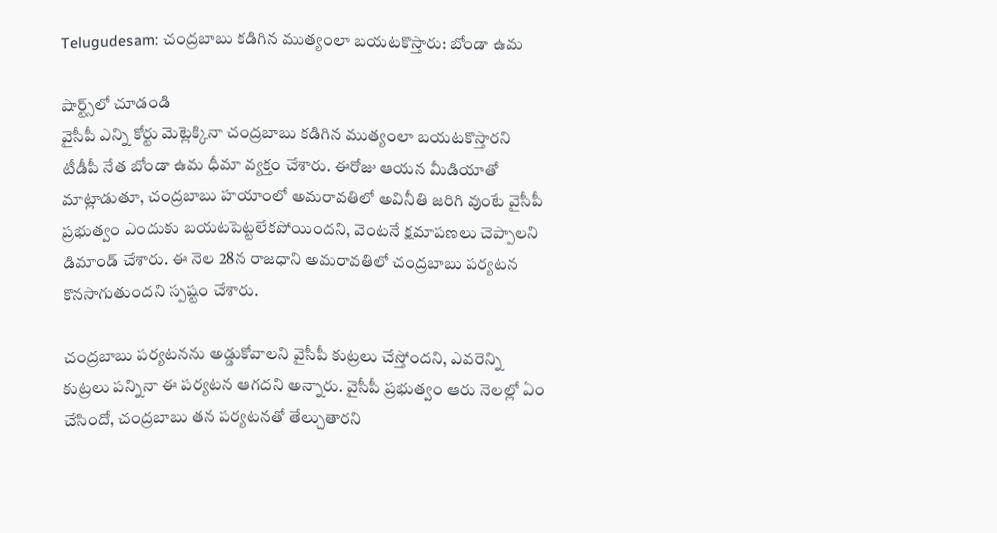Telugudesam: చంద్రబాబు కడిగిన ముత్యంలా బయటకొస్తారు: బోండా ఉమ

షార్ట్స్‌లో చూడండి
వైసీపీ ఎన్ని కోర్టు మెట్లెక్కినా చంద్రబాబు కడిగిన ముత్యంలా బయటకొస్తారని టీడీపీ నేత బోండా ఉమ ధీమా వ్యక్తం చేశారు. ఈరోజు ఆయన మీడియాతో మాట్లాడుతూ, చంద్రబాబు హయాంలో అమరావతిలో అవినీతి జరిగి వుంటే వైసీపీ ప్రభుత్వం ఎందుకు బయటపెట్టలేకపోయిందని, వెంటనే క్షమాపణలు చెప్పాలని డిమాండ్ చేశారు. ఈ నెల 28న రాజధాని అమరావతిలో చంద్రబాబు పర్యటన కొనసాగుతుందని స్పష్టం చేశారు.

చంద్రబాబు పర్యటనను అడ్డుకోవాలని వైసీపీ కుట్రలు చేస్తోందని, ఎవరెన్ని కుట్రలు పన్నినా ఈ పర్యటన ఆగదని అన్నారు. వైసీపీ ప్రభుత్వం ఆరు నెలల్లో ఏం చేసిందో, చంద్రబాబు తన పర్యటనతో తేల్చుతారని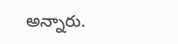అన్నారు.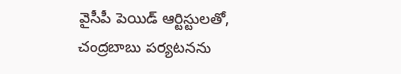వైసీపీ పెయిడ్ ఆర్టిస్టులతో, చంద్రబాబు పర్యటనను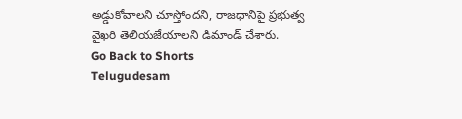అడ్డుకోవాలని చూస్తోందని, రాజధానిపై ప్రభుత్వ వైఖరి తెలియజేయాలని డిమాండ్ చేశారు.
Go Back to Shorts
Telugudesam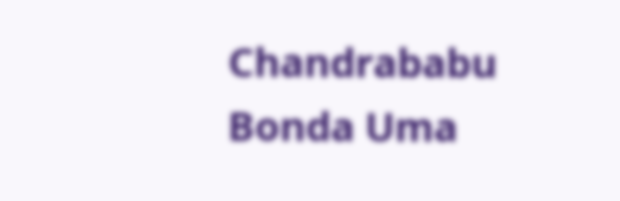Chandrababu
Bonda Uma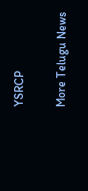YSRCP

More Telugu News